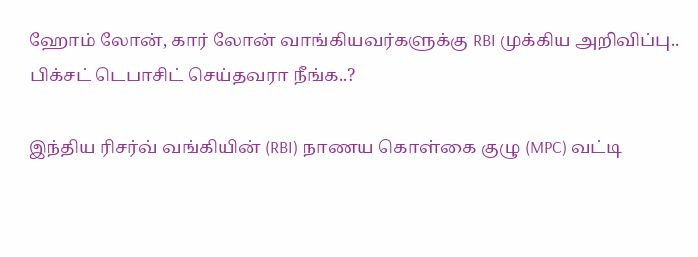ஹோம் லோன், கார் லோன் வாங்கியவர்களுக்கு RBI முக்கிய அறிவிப்பு.. பிக்சட் டெபாசிட் செய்தவரா நீங்க..?

இந்திய ரிசர்வ் வங்கியின் (RBI) நாணய கொள்கை குழு (MPC) வட்டி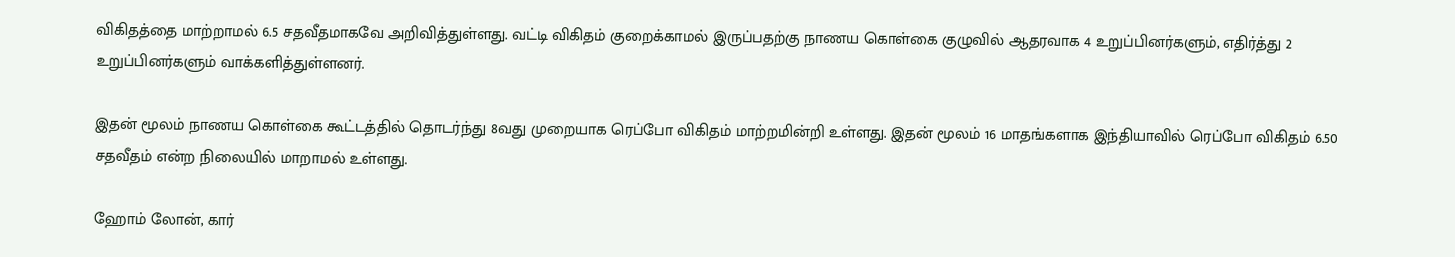விகிதத்தை மாற்றாமல் 6.5 சதவீதமாகவே அறிவித்துள்ளது. வட்டி விகிதம் குறைக்காமல் இருப்பதற்கு நாணய கொள்கை குழுவில் ஆதரவாக 4 உறுப்பினர்களும், எதிர்த்து 2 உறுப்பினர்களும் வாக்களித்துள்ளனர்.

இதன் மூலம் நாணய கொள்கை கூட்டத்தில் தொடர்ந்து 8வது முறையாக ரெப்போ விகிதம் மாற்றமின்றி உள்ளது. இதன் மூலம் 16 மாதங்களாக இந்தியாவில் ரெப்போ விகிதம் 6.50 சதவீதம் என்ற நிலையில் மாறாமல் உள்ளது.

ஹோம் லோன், கார்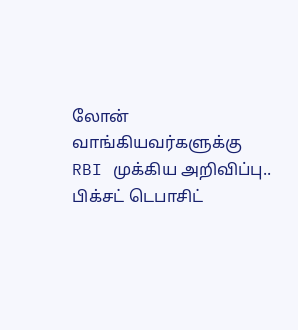லோன் வாங்கியவர்களுக்கு RBI முக்கிய அறிவிப்பு.. பிக்சட் டெபாசிட்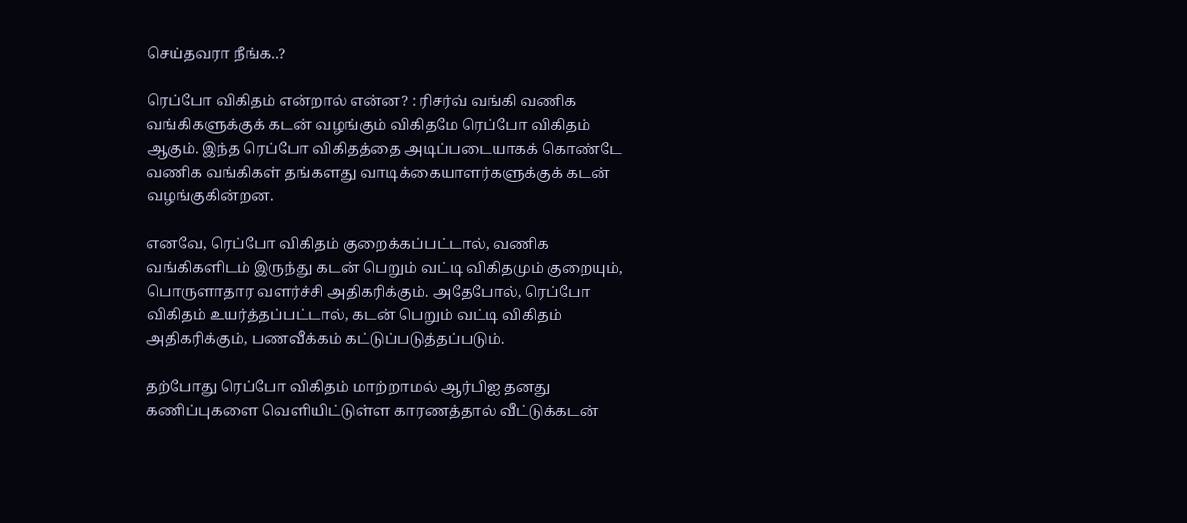செய்தவரா நீங்க..?

ரெப்போ விகிதம் என்றால் என்ன? : ரிசர்வ் வங்கி வணிக வங்கிகளுக்குக் கடன் வழங்கும் விகிதமே ரெப்போ விகிதம் ஆகும். இந்த ரெப்போ விகிதத்தை அடிப்படையாகக் கொண்டே வணிக வங்கிகள் தங்களது வாடிக்கையாளர்களுக்குக் கடன் வழங்குகின்றன.

எனவே, ரெப்போ விகிதம் குறைக்கப்பட்டால், வணிக வங்கிகளிடம் இருந்து கடன் பெறும் வட்டி விகிதமும் குறையும், பொருளாதார வளர்ச்சி அதிகரிக்கும். அதேபோல், ரெப்போ விகிதம் உயர்த்தப்பட்டால், கடன் பெறும் வட்டி விகிதம் அதிகரிக்கும், பணவீக்கம் கட்டுப்படுத்தப்படும்.

தற்போது ரெப்போ விகிதம் மாற்றாமல் ஆர்பிஐ தனது கணிப்புகளை வெளியிட்டுள்ள காரணத்தால் வீட்டுக்கடன்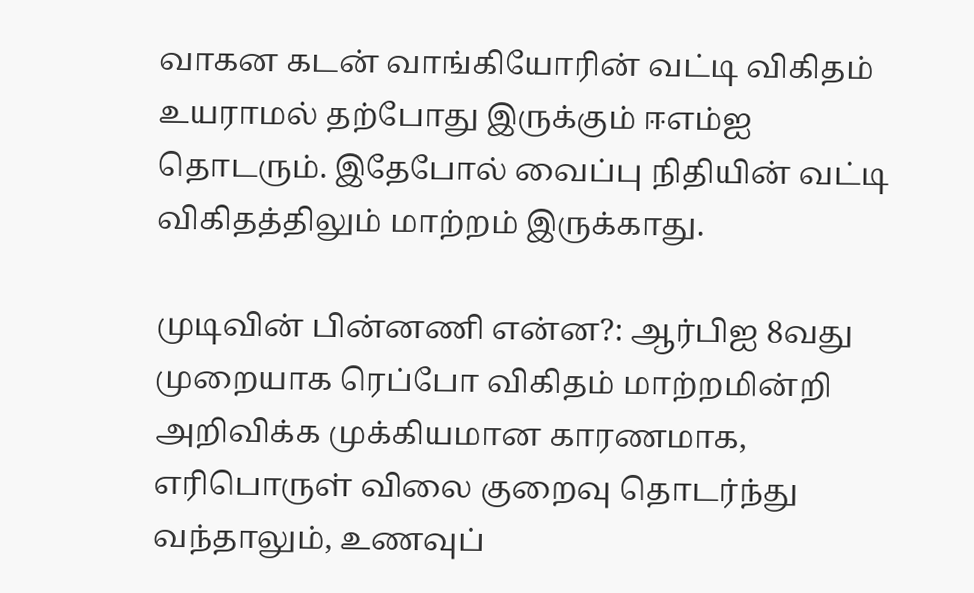வாகன கடன் வாங்கியோரின் வட்டி விகிதம் உயராமல் தற்போது இருக்கும் ஈஎம்ஐ தொடரும். இதேபோல் வைப்பு நிதியின் வட்டி விகிதத்திலும் மாற்றம் இருக்காது.

முடிவின் பின்னணி என்ன?: ஆர்பிஐ 8வது முறையாக ரெப்போ விகிதம் மாற்றமின்றி அறிவிக்க முக்கியமான காரணமாக, எரிபொருள் விலை குறைவு தொடர்ந்து வந்தாலும், உணவுப்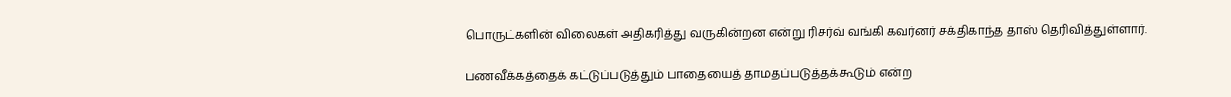பொருட்களின் விலைகள் அதிகரித்து வருகின்றன என்று ரிசர்வ் வங்கி கவர்னர் சக்திகாந்த தாஸ் தெரிவித்துள்ளார்.

பணவீக்கத்தைக் கட்டுப்படுத்தும் பாதையைத் தாமதப்படுத்தக்கூடும் என்ற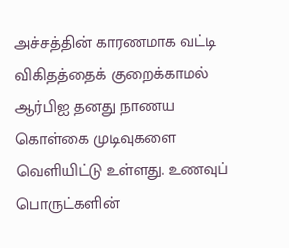அச்சத்தின் காரணமாக வட்டி விகிதத்தைக் குறைக்காமல் ஆர்பிஐ தனது நாணய கொள்கை முடிவுகளை வெளியிட்டு உள்ளது. உணவுப் பொருட்களின்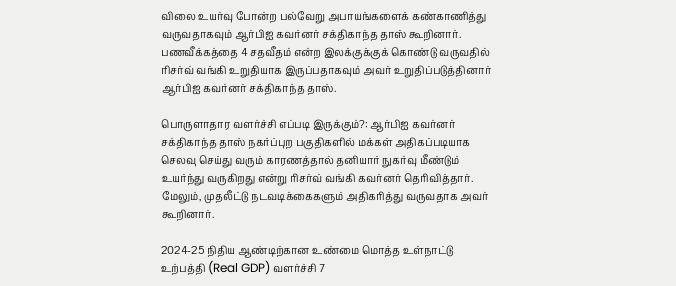விலை உயர்வு போன்ற பல்வேறு அபாயங்களைக் கண்காணித்து வருவதாகவும் ஆர்பிஐ கவர்னர் சக்திகாந்த தாஸ் கூறினார். பணவீக்கத்தை 4 சதவீதம் என்ற இலக்குக்குக் கொண்டு வருவதில் ரிசர்வ் வங்கி உறுதியாக இருப்பதாகவும் அவர் உறுதிப்படுத்தினார் ஆர்பிஐ கவர்னர் சக்திகாந்த தாஸ்.

பொருளாதார வளர்ச்சி எப்படி இருக்கும்?: ஆர்பிஐ கவர்னர் சக்திகாந்த தாஸ் நகர்ப்புற பகுதிகளில் மக்கள் அதிகப்படியாக செலவு செய்து வரும் காரணத்தால் தனியார் நுகர்வு மீண்டும் உயர்ந்து வருகிறது என்று ரிசர்வ் வங்கி கவர்னர் தெரிவித்தார். மேலும், முதலீட்டு நடவடிக்கைகளும் அதிகரித்து வருவதாக அவர் கூறினார்.

2024-25 நிதிய ஆண்டிற்கான உண்மை மொத்த உள்நாட்டு உற்பத்தி (Real GDP) வளர்ச்சி 7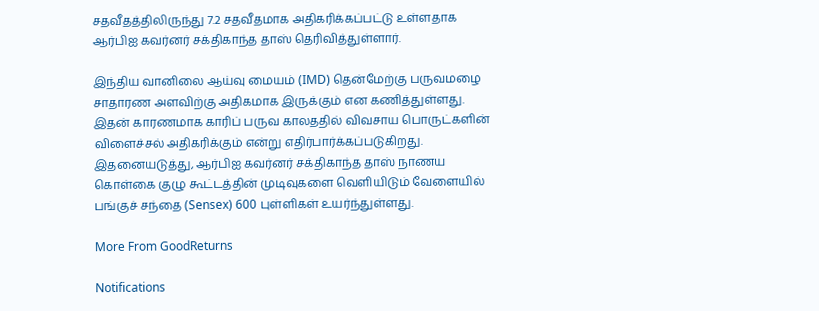சதவீதத்திலிருந்து 7.2 சதவீதமாக அதிகரிக்கப்பட்டு உள்ளதாக ஆர்பிஐ கவர்னர் சக்திகாந்த தாஸ் தெரிவித்துள்ளார்.

இந்திய வானிலை ஆய்வு மையம் (IMD) தென்மேற்கு பருவமழை சாதாரண அளவிற்கு அதிகமாக இருக்கும் என கணித்துள்ளது. இதன் காரணமாக காரிப் பருவ காலததில் விவசாய பொருட்களின் விளைச்சல் அதிகரிக்கும் என்று எதிர்பார்க்கப்படுகிறது. இதனையடுத்து, ஆர்பிஐ கவர்னர் சக்திகாந்த தாஸ் நாணய கொள்கை குழு கூட்டத்தின் முடிவுகளை வெளியிடும் வேளையில் பங்குச் சந்தை (Sensex) 600 புள்ளிகள் உயர்ந்துள்ளது.

More From GoodReturns

Notifications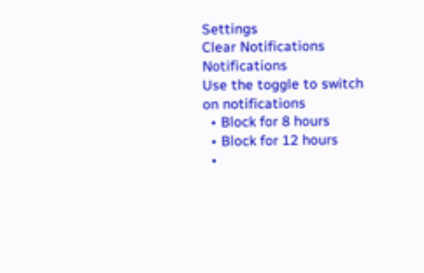Settings
Clear Notifications
Notifications
Use the toggle to switch on notifications
  • Block for 8 hours
  • Block for 12 hours
  •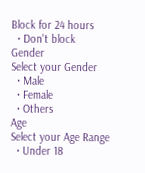Block for 24 hours
  • Don't block
Gender
Select your Gender
  • Male
  • Female
  • Others
Age
Select your Age Range
  • Under 18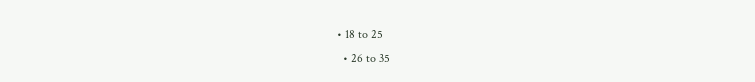• 18 to 25
  • 26 to 35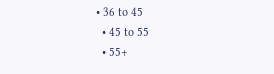• 36 to 45
  • 45 to 55
  • 55+